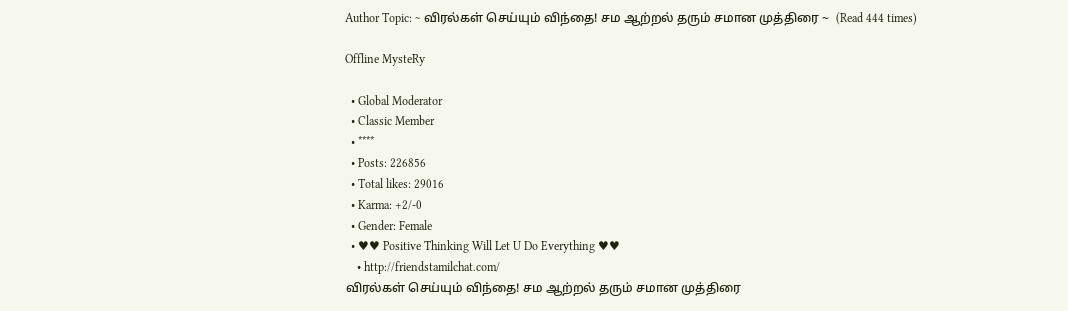Author Topic: ~ விரல்கள் செய்யும் விந்தை! சம ஆற்றல் தரும் சமான முத்திரை ~  (Read 444 times)

Offline MysteRy

  • Global Moderator
  • Classic Member
  • ****
  • Posts: 226856
  • Total likes: 29016
  • Karma: +2/-0
  • Gender: Female
  • ♥♥ Positive Thinking Will Let U Do Everything ♥♥
    • http://friendstamilchat.com/
விரல்கள் செய்யும் விந்தை! சம ஆற்றல் தரும் சமான முத்திரை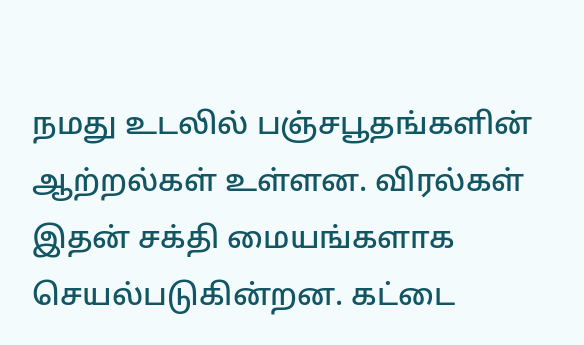நமது உடலில் பஞ்சபூதங்களின் ஆற்றல்கள் உள்ளன. விரல்கள் இதன் சக்தி மையங்களாக செயல்படுகின்றன. கட்டை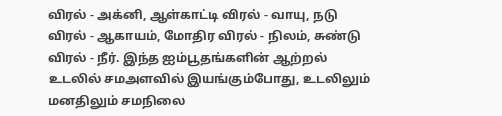விரல் - அக்னி, ஆள்காட்டி விரல் - வாயு, நடு விரல் - ஆகாயம், மோதிர விரல் - நிலம், சுண்டு விரல் - நீர். இந்த ஐம்பூதங்களின் ஆற்றல் உடலில் சமஅளவில் இயங்கும்போது, உடலிலும் மனதிலும் சமநிலை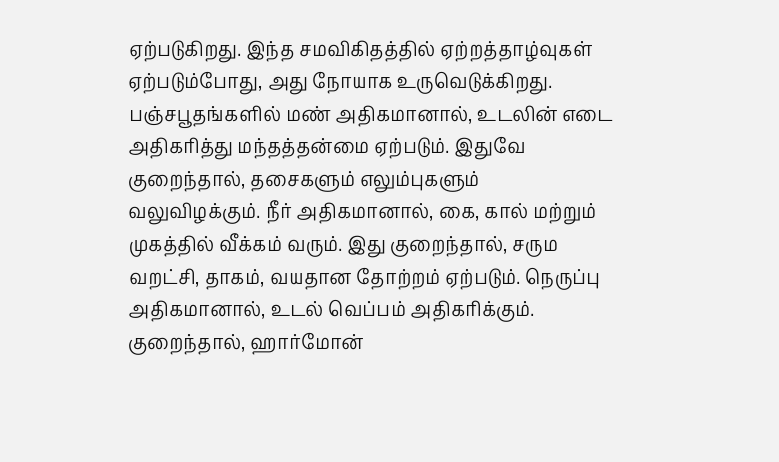ஏற்படுகிறது. இந்த சமவிகிதத்தில் ஏற்றத்தாழ்வுகள் ஏற்படும்போது, அது நோயாக உருவெடுக்கிறது.
பஞ்சபூதங்களில் மண் அதிகமானால், உடலின் எடை அதிகரித்து மந்தத்தன்மை ஏற்படும். இதுவே குறைந்தால், தசைகளும் எலும்புகளும் வலுவிழக்கும். நீர் அதிகமானால், கை, கால் மற்றும் முகத்தில் வீக்கம் வரும். இது குறைந்தால், சரும வறட்சி, தாகம், வயதான தோற்றம் ஏற்படும். நெருப்பு அதிகமானால், உடல் வெப்பம் அதிகரிக்கும். குறைந்தால், ஹார்மோன்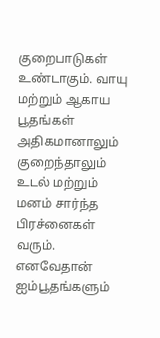குறைபாடுகள் உண்டாகும். வாயு மற்றும் ஆகாய பூதங்கள் அதிகமானாலும் குறைந்தாலும் உடல் மற்றும் மனம் சார்ந்த பிரச்னைகள் வரும். எனவேதான் ஐம்பூதங்களும்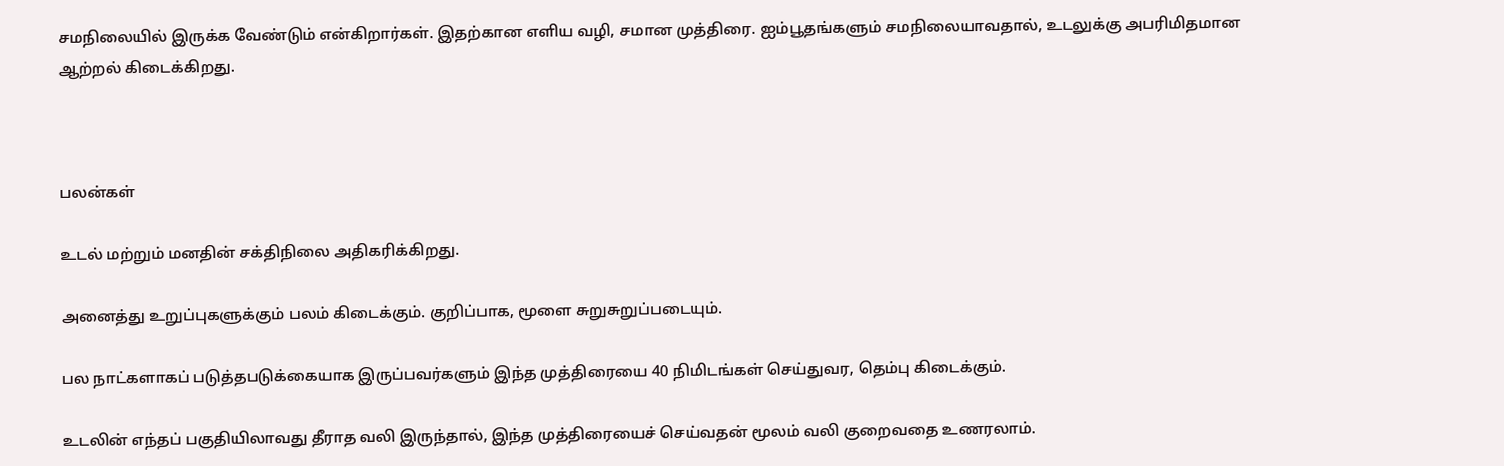சமநிலையில் இருக்க வேண்டும் என்கிறார்கள். இதற்கான எளிய வழி, சமான முத்திரை. ஐம்பூதங்களும் சமநிலையாவதால், உடலுக்கு அபரிமிதமான ஆற்றல் கிடைக்கிறது.



பலன்கள்

உடல் மற்றும் மனதின் சக்திநிலை அதிகரிக்கிறது.

அனைத்து உறுப்புகளுக்கும் பலம் கிடைக்கும். குறிப்பாக, மூளை சுறுசுறுப்படையும்.

பல நாட்களாகப் படுத்தபடுக்கையாக இருப்பவர்களும் இந்த முத்திரையை 40 நிமிடங்கள் செய்துவர, தெம்பு கிடைக்கும்.

உடலின் எந்தப் பகுதியிலாவது தீராத வலி இருந்தால், இந்த முத்திரையைச் செய்வதன் மூலம் வலி குறைவதை உணரலாம்.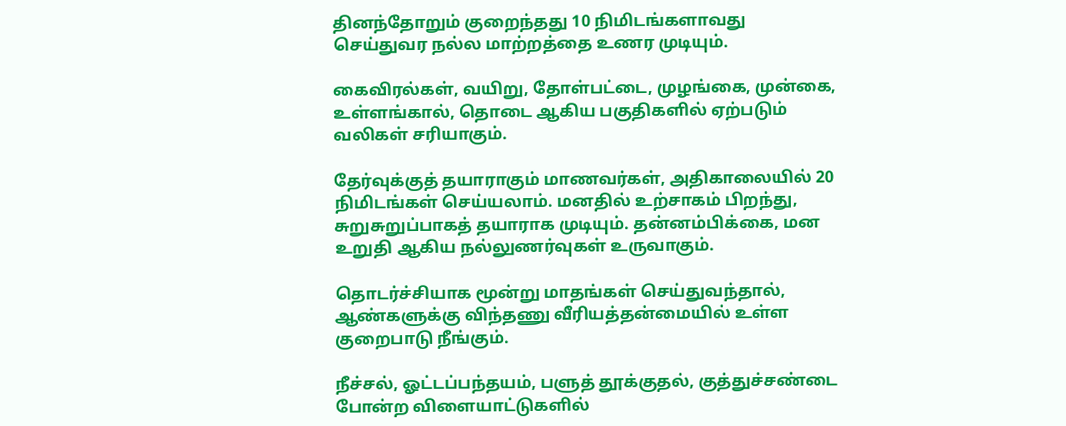தினந்தோறும் குறைந்தது 10 நிமிடங்களாவது செய்துவர நல்ல மாற்றத்தை உணர முடியும்.

கைவிரல்கள், வயிறு, தோள்பட்டை, முழங்கை, முன்கை, உள்ளங்கால், தொடை ஆகிய பகுதிகளில் ஏற்படும் வலிகள் சரியாகும்.

தேர்வுக்குத் தயாராகும் மாணவர்கள், அதிகாலையில் 20 நிமிடங்கள் செய்யலாம். மனதில் உற்சாகம் பிறந்து, சுறுசுறுப்பாகத் தயாராக முடியும். தன்னம்பிக்கை, மன உறுதி ஆகிய நல்லுணர்வுகள் உருவாகும்.

தொடர்ச்சியாக மூன்று மாதங்கள் செய்துவந்தால், ஆண்களுக்கு விந்தணு வீரியத்தன்மையில் உள்ள குறைபாடு நீங்கும்.

நீச்சல், ஓட்டப்பந்தயம், பளுத் தூக்குதல், குத்துச்சண்டை போன்ற விளையாட்டுகளில்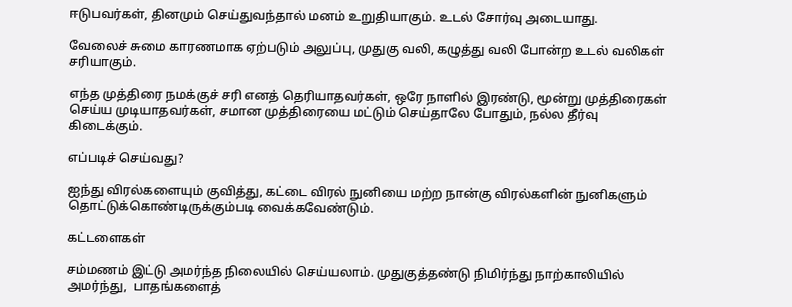ஈடுபவர்கள், தினமும் செய்துவந்தால் மனம் உறுதியாகும். உடல் சோர்வு அடையாது.

வேலைச் சுமை காரணமாக ஏற்படும் அலுப்பு, முதுகு வலி, கழுத்து வலி போன்ற உடல் வலிகள் சரியாகும்.

எந்த முத்திரை நமக்குச் சரி எனத் தெரியாதவர்கள், ஒரே நாளில் இரண்டு, மூன்று முத்திரைகள் செய்ய முடியாதவர்கள், சமான முத்திரையை மட்டும் செய்தாலே போதும், நல்ல தீர்வு கிடைக்கும்.

எப்படிச் செய்வது?

ஐந்து விரல்களையும் குவித்து, கட்டை விரல் நுனியை மற்ற நான்கு விரல்களின் நுனிகளும் தொட்டுக்கொண்டிருக்கும்படி வைக்கவேண்டும்.

கட்டளைகள்

சம்மணம் இட்டு அமர்ந்த நிலையில் செய்யலாம். முதுகுத்தண்டு நிமிர்ந்து நாற்காலியில் அமர்ந்து,  பாதங்களைத்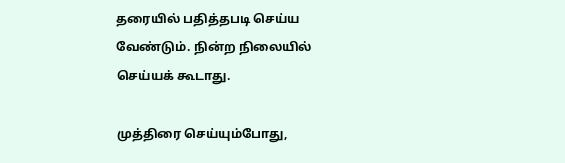தரையில் பதித்தபடி செய்ய வேண்டும். நின்ற நிலையில் செய்யக் கூடாது.

முத்திரை செய்யும்போது,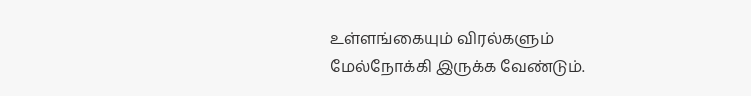உள்ளங்கையும் விரல்களும் மேல்நோக்கி இருக்க வேண்டும்.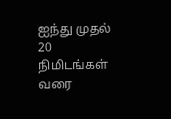ஐந்து முதல் 20 நிமிடங்கள் வரை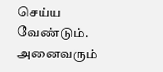செய்ய வேண்டும்.
அனைவரும்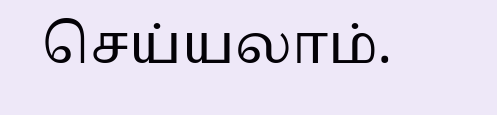செய்யலாம்.